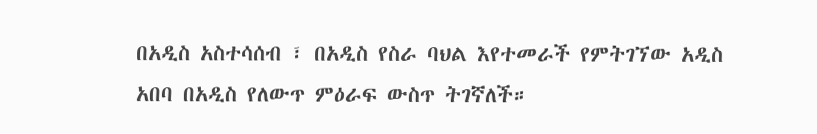በአዲስ አስተሳሰብ ፣ በአዲስ የስራ ባህል እየተመራች የምትገኘው አዲስ አበባ በአዲስ የለውጥ ምዕራፍ ውስጥ ትገኛለች።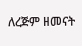ለረጅም ዘመናት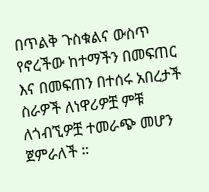በጥልቅ ጉስቁልና ውስጥ የኖረችው ከተማችን በመፍጠር እና በመፍጠን በተሰሩ አበረታች ስራዎች ለነዋሪዎቿ ምቹ ለጎብኚዎቿ ተመራጭ መሆን ጀምራለች ።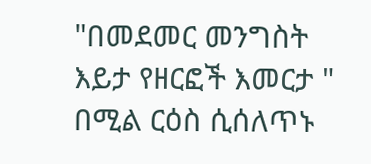"በመደመር መንግስት እይታ የዘርፎች እመርታ " በሚል ርዕስ ሲሰለጥኑ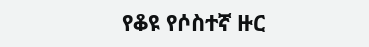የቆዩ የሶስተኛ ዙር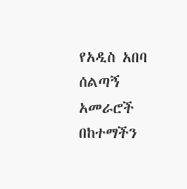የአዲስ አበባ ሰልጣኝ አመራሮች በከተማችን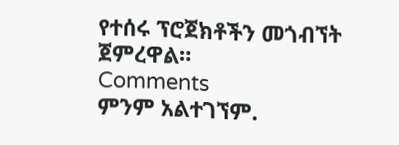የተሰሩ ፕሮጀክቶችን መጎብኘት ጀምረዋል።
Comments
ምንም አልተገኘም.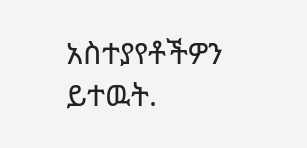አስተያየቶችዎን ይተዉት.